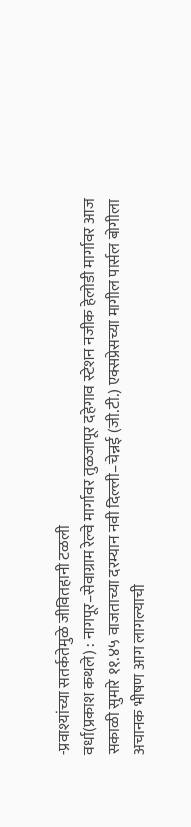-प्रवाश्यांच्या सतर्कतेमुळे जीवितहानी टळली
वर्धा(प्रकाश कथले) : नागपूर–सेवाग्राम रेल्वे मार्गावर तुळजापूर दहेगाव स्टेशन नजीक हेलोडी मार्गावर आज सकाळी सुमारे ११.४५ वाजताच्या दरम्यान नवी दिल्ली–चेन्नई (जी.टी.) एक्सप्रेसच्या मागील पार्सल बोगीला अचानक भीषण आग लागल्याची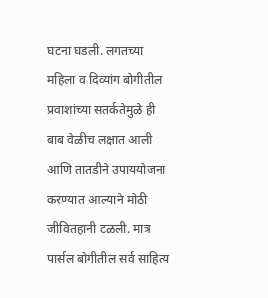घटना घडली. लगतच्या महिला व दिव्यांग बोगीतील प्रवाशांच्या सतर्कतेमुळे ही बाब वेळीच लक्षात आली आणि तातडीने उपाययोजना करण्यात आल्याने मोठी जीवितहानी टळली. मात्र पार्सल बोगीतील सर्व साहित्य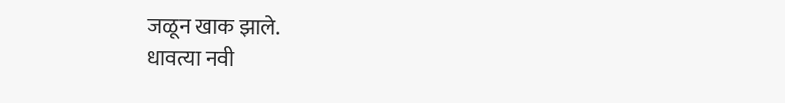जळून खाक झाले.
धावत्या नवी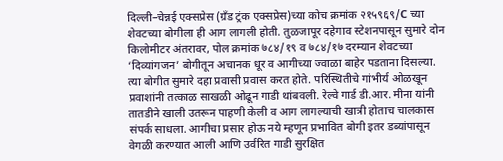दिल्ली–चेन्नई एक्सप्रेस (ग्रँड ट्रंक एक्सप्रेस)च्या कोच क्रमांक २१५९६९/C च्या शेवटच्या बोगीला ही आग लागली होती. तुळजापूर दहेगाव स्टेशनपासून सुमारे दोन किलोमीटर अंतरावर, पोल क्रमांक ७८४/१९ व ७८४/१७ दरम्यान शेवटच्या ‘दिव्यांगजन’ बोगीतून अचानक धूर व आगीच्या ज्वाळा बाहेर पडताना दिसल्या. त्या बोगीत सुमारे दहा प्रवासी प्रवास करत होते. परिस्थितीचे गांभीर्य ओळखून प्रवाशांनी तत्काळ साखळी ओढून गाडी थांबवली. रेल्वे गार्ड डी.आर. मीना यांनी तातडीने खाली उतरून पाहणी केली व आग लागल्याची खात्री होताच चालकास संपर्क साधला. आगीचा प्रसार होऊ नये म्हणून प्रभावित बोगी इतर डब्यांपासून वेगळी करण्यात आली आणि उर्वरित गाडी सुरक्षित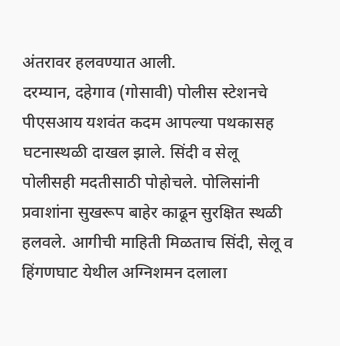अंतरावर हलवण्यात आली.
दरम्यान, दहेगाव (गोसावी) पोलीस स्टेशनचे पीएसआय यशवंत कदम आपल्या पथकासह घटनास्थळी दाखल झाले. सिंदी व सेलू पोलीसही मदतीसाठी पोहोचले. पोलिसांनी प्रवाशांना सुखरूप बाहेर काढून सुरक्षित स्थळी हलवले. आगीची माहिती मिळताच सिंदी, सेलू व हिंगणघाट येथील अग्निशमन दलाला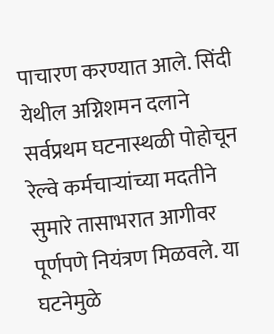पाचारण करण्यात आले. सिंदी येथील अग्निशमन दलाने सर्वप्रथम घटनास्थळी पोहोचून रेल्वे कर्मचाऱ्यांच्या मदतीने सुमारे तासाभरात आगीवर पूर्णपणे नियंत्रण मिळवले. या घटनेमुळे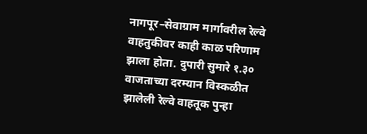नागपूर–सेवाग्राम मार्गावरील रेल्वे वाहतुकीवर काही काळ परिणाम झाला होता. दुपारी सुमारे १.३० वाजताच्या दरम्यान विस्कळीत झालेली रेल्वे वाहतूक पुन्हा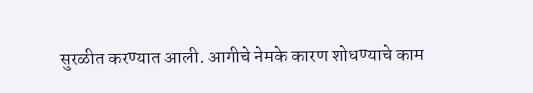सुरळीत करण्यात आली. आगीचे नेमके कारण शोधण्याचे काम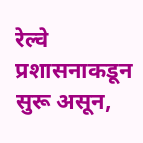रेल्वे प्रशासनाकडून सुरू असून,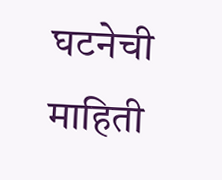घटनेची माहिती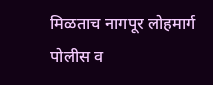मिळताच नागपूर लोहमार्ग पोलीस व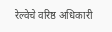रेल्वेचे वरिष्ठ अधिकारी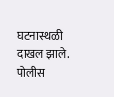घटनास्थळी दाखल झाले. पोलीस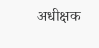अधीक्षक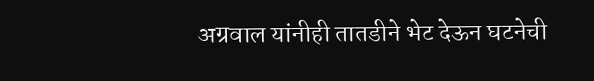अग्रवाल यांनीही तातडीने भेट देऊन घटनेची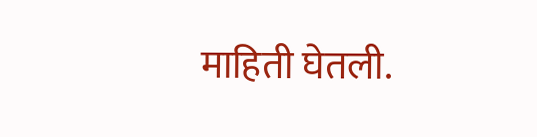माहिती घेतली.